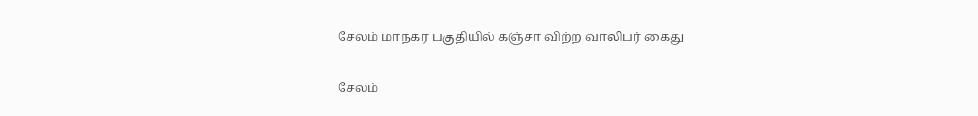சேலம் மாநகர பகுதியில் கஞ்சா விற்ற வாலிபர் கைது

சேலம்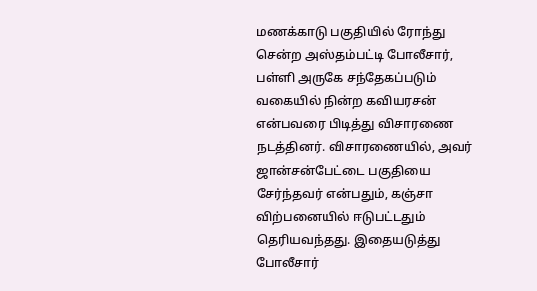மணக்காடு பகுதியில் ரோந்து சென்ற அஸ்தம்பட்டி போலீசார், பள்ளி அருகே சந்தேகப்படும் வகையில் நின்ற கவியரசன் என்பவரை பிடித்து விசாரணை நடத்தினர். விசாரணையில், அவர் ஜான்சன்பேட்டை பகுதியை சேர்ந்தவர் என்பதும், கஞ்சா விற்பனையில் ஈடுபட்டதும் தெரியவந்தது. இதையடுத்து போலீசார்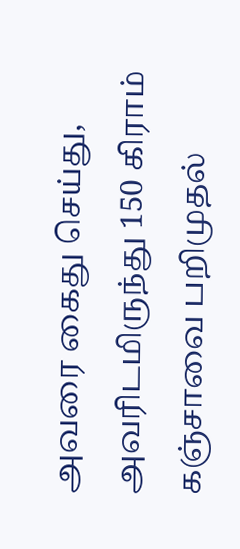அவரை கைது செய்து, அவரிடமிருந்து 150 கிராம் கஞ்சாவை பறிமுதல்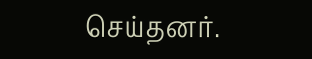செய்தனர்.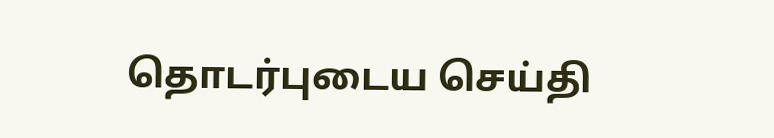தொடர்புடைய செய்தி